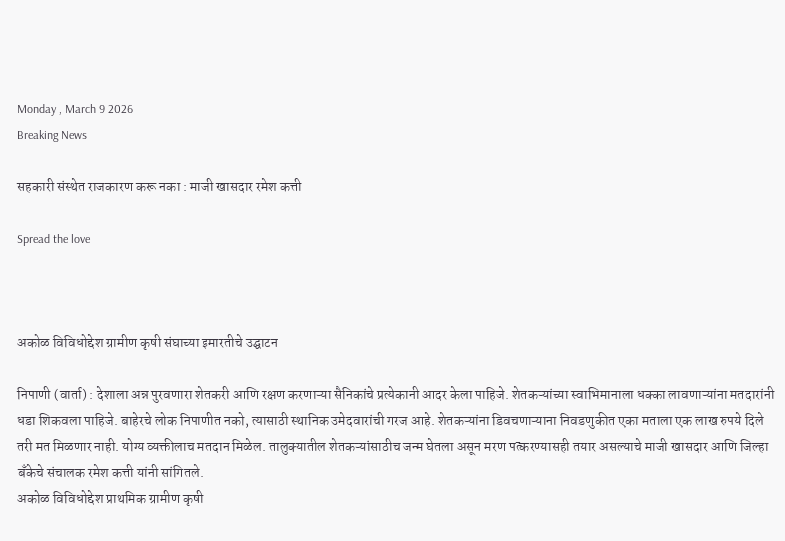Monday , March 9 2026
Breaking News

सहकारी संस्थेत राजकारण करू नका : माजी खासदार रमेश कत्ती

Spread the love



अकोळ विविधोद्देश ग्रामीण कृषी संघाच्या इमारतीचे उद्घाटन

निपाणी (वार्ता) : देशाला अन्न पुरवणारा शेतकरी आणि रक्षण करणाऱ्या सैनिकांचे प्रत्येकानी आदर केला पाहिजे. शेतकऱ्यांच्या स्वाभिमानाला धक्का लावणाऱ्यांना मतदारांनी धडा शिकवला पाहिजे. बाहेरचे लोक निपाणीत नको, त्यासाठी स्थानिक उमेदवारांची गरज आहे. शेतकऱ्यांना डिवचणाऱ्याना निवडणुकीत एका मताला एक लाख रुपये दिले तरी मत मिळणार नाही. योग्य व्यक्तीलाच मतदान मिळेल. तालुक्यातील शेतकऱ्यांसाठीच जन्म घेतला असून मरण पत्करण्यासही तयार असल्याचे माजी खासदार आणि जिल्हा बँकेचे संचालक रमेश कत्ती यांनी सांगितले.
अकोळ विविधोद्देश प्राथमिक ग्रामीण कृषी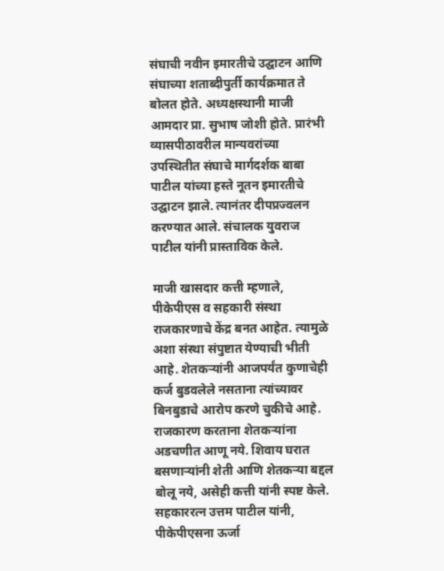संघाची नवीन इमारतीचे उद्घाटन आणि संघाच्या शताब्दीपुर्ती कार्यक्रमात ते बोलत होते. अध्यक्षस्थानी माजी आमदार प्रा. सुभाष जोशी होते. प्रारंभी व्यासपीठावरील मान्यवरांच्या उपस्थितीत संघाचे मार्गदर्शक बाबा पाटील यांच्या हस्ते नूतन इमारतीचे उद्घाटन झाले. त्यानंतर दीपप्रज्वलन करण्यात आले. संचालक युवराज पाटील यांनी प्रास्ताविक केले.

माजी खासदार कत्ती म्हणाले, पीकेपीएस व सहकारी संस्था राजकारणाचे केंद्र बनत आहेत. त्यामुळे अशा संस्था संपुष्टात येण्याची भीती आहे. शेतकऱ्यांनी आजपर्यंत कुणाचेही कर्ज बुडवलेले नसताना त्यांच्यावर बिनबुडाचे आरोप करणे चुकीचे आहे. राजकारण करताना शेतकऱ्यांना अडचणीत आणू नये. शिवाय घरात बसणाऱ्यांनी शेती आणि शेतकऱ्या बद्दल बोलू नये, असेही कत्ती यांनी स्पष्ट केले.
सहकाररत्न उत्तम पाटील यांनी, पीकेपीएसना ऊर्जा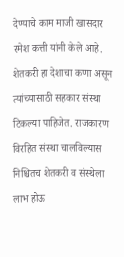देण्याचे काम माजी खासदार रमेश कत्ती यांनी केले आहे. शेतकरी हा देशाचा कणा असून त्यांच्यासाठी सहकार संस्था टिकल्या पाहिजेत. राजकारण विरहित संस्था चालविल्यास निश्चितच शेतकरी व संस्थेला लाभ होऊ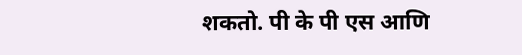शकतो. पी के पी एस आणि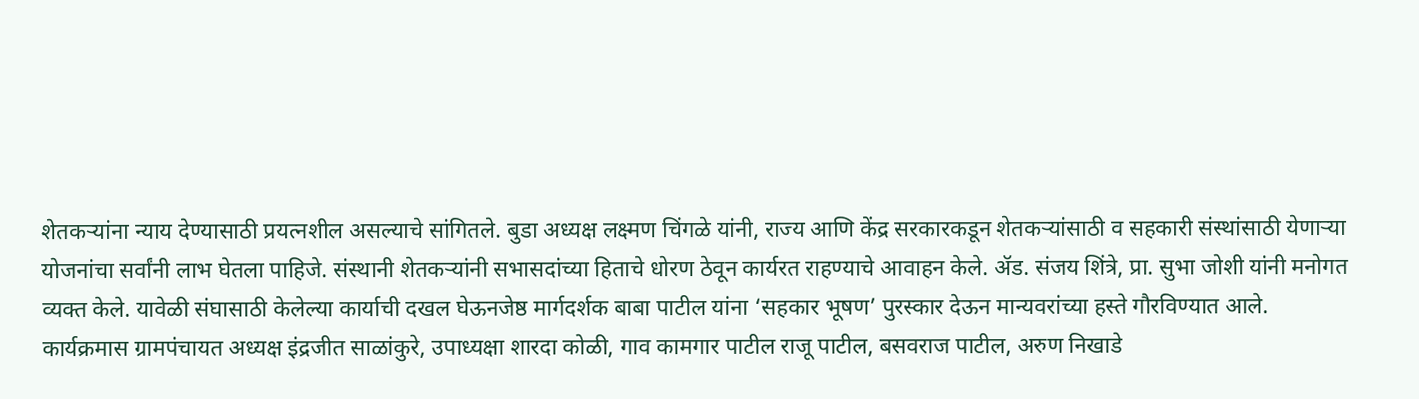शेतकऱ्यांना न्याय देण्यासाठी प्रयत्नशील असल्याचे सांगितले. बुडा अध्यक्ष लक्ष्मण चिंगळे यांनी, राज्य आणि केंद्र सरकारकडून शेतकऱ्यांसाठी व सहकारी संस्थांसाठी येणाऱ्या योजनांचा सर्वांनी लाभ घेतला पाहिजे. संस्थानी शेतकऱ्यांनी सभासदांच्या हिताचे धोरण ठेवून कार्यरत राहण्याचे आवाहन केले. ॲड. संजय शिंत्रे, प्रा. सुभा जोशी यांनी मनोगत व्यक्त केले. यावेळी संघासाठी केलेल्या कार्याची दखल घेऊनजेष्ठ मार्गदर्शक बाबा पाटील यांना ‘सहकार भूषण’ पुरस्कार देऊन मान्यवरांच्या हस्ते गौरविण्यात आले.
कार्यक्रमास ग्रामपंचायत अध्यक्ष इंद्रजीत साळांकुरे, उपाध्यक्षा शारदा कोळी, गाव कामगार पाटील राजू पाटील, बसवराज पाटील, अरुण निखाडे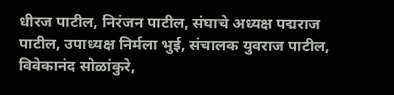धीरज पाटील, निरंजन पाटील, संघाचे अध्यक्ष पद्मराज पाटील, उपाध्यक्ष निर्मला भुई, संचालक युवराज पाटील, विवेकानंद सोळांकुरे,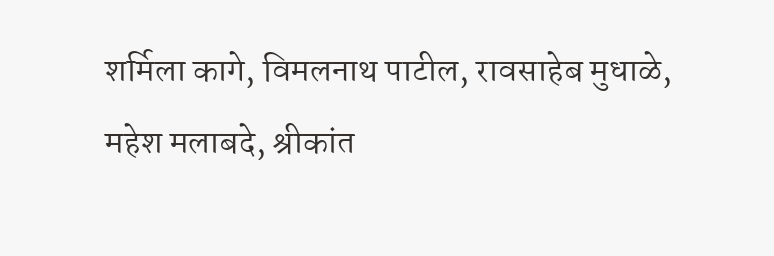शर्मिला कागे, विमलनाथ पाटील, रावसाहेब मुधाळे, महेश मलाबदे, श्रीकांत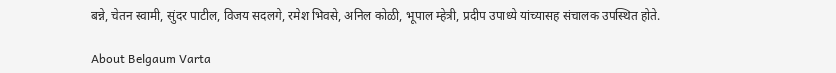बन्ने, चेतन स्वामी, सुंदर पाटील, विजय सदलगे, रमेश भिवसे, अनिल कोळी, भूपाल म्हेत्री, प्रदीप उपाध्ये यांच्यासह संचालक उपस्थित होते.

About Belgaum Varta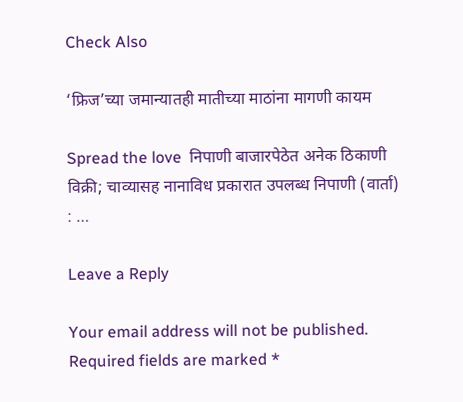Check Also

‘फ्रिज’च्या जमान्यातही मातीच्या माठांना मागणी कायम

Spread the love  निपाणी बाजारपेठेत अनेक ठिकाणी विक्री; चाव्यासह नानाविध प्रकारात उपलब्ध निपाणी (वार्ता) : …

Leave a Reply

Your email address will not be published. Required fields are marked *